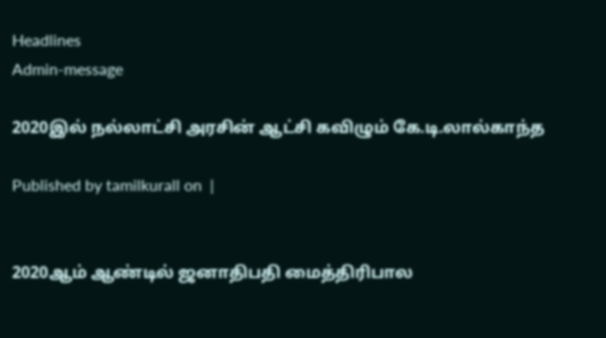Headlines
Admin-message

2020இல் நல்லாட்சி அரசின் ஆட்சி கவிழும் கே.டி.லால்காந்த

Published by tamilkurall on  |


2020ஆம் ஆண்டில் ஜனாதிபதி மைத்திரிபால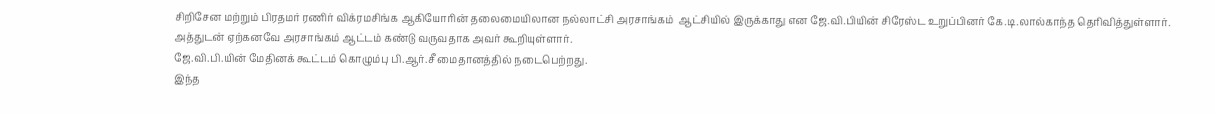சிறிசேன மற்றும் பிரதமர் ரணிர் விக்ரமசிங்க ஆகியோரின் தலைமையிலான நல்லாட்சி அரசாங்கம்  ஆட்சியில் இருக்காது என ஜே.வி.பியின் சிரேஸ்ட உறுப்பினர் கே.டி.லால்காந்த தெரிவித்துள்ளார்.
அத்துடன் ஏற்கனவே அரசாங்கம் ஆட்டம் கண்டு வருவதாக அவர் கூறியுள்ளார்.
ஜே.வி.பி.யின் மேதினக் கூட்டம் கொழும்பு பி.ஆர்.சீ மைதானத்தில் நடைபெற்றது.
இந்த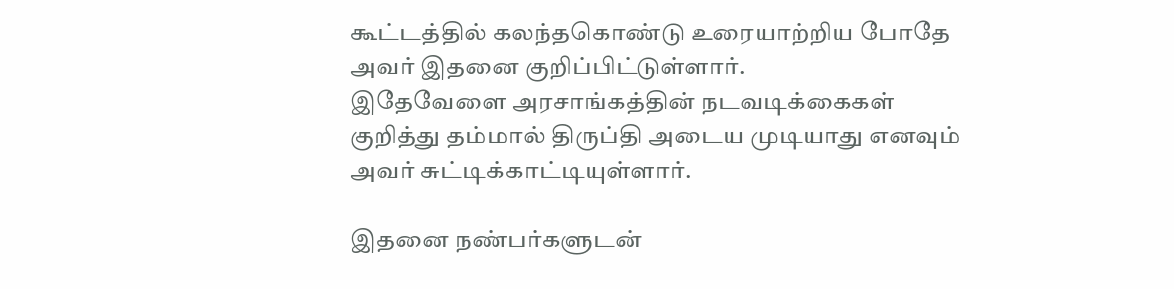கூட்டத்தில் கலந்தகொண்டு உரையாற்றிய போதே அவர் இதனை குறிப்பிட்டுள்ளார்.
இதேவேளை அரசாங்கத்தின் நடவடிக்கைகள் குறித்து தம்மால் திருப்தி அடைய முடியாது எனவும் அவர் சுட்டிக்காட்டியுள்ளார்.

இதனை நண்பர்களுடன்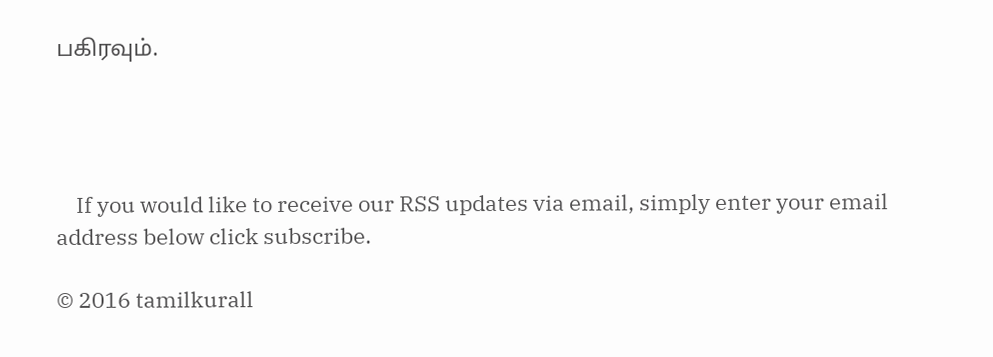பகிரவும்.




    If you would like to receive our RSS updates via email, simply enter your email address below click subscribe.

© 2016 tamilkurall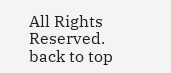All Rights Reserved.
back to top